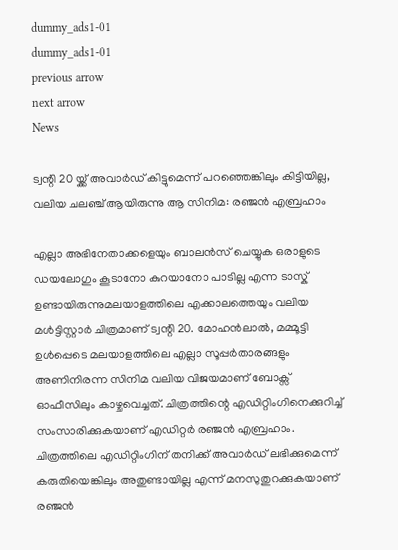dummy_ads1-01
dummy_ads1-01
previous arrow
next arrow
News

ട്വന്റി 20 യ്ക്ക് അവാർഡ് കിട്ടുമെന്ന് പറഞ്ഞെങ്കിലും കിട്ടിയില്ല, വലിയ ചലഞ്ച് ആയിരുന്നു ആ സിനിമ: രഞ്ജൻ എബ്രഹാം

എല്ലാ അഭിനേതാക്കളെയും ബാലൻസ് ചെയ്യുക ഒരാളുടെ ഡയലോഗും കൂടാനോ കുറയാനോ പാടില്ല എന്ന ടാസ്ക് ഉണ്ടായിരുന്നുമലയാളത്തിലെ എക്കാലത്തെയും വലിയ മൾട്ടിസ്റ്റാർ ചിത്രമാണ് ട്വന്റി 20. മോഹൻലാൽ, മമ്മൂട്ടി ഉൾപ്പെടെ മലയാളത്തിലെ എല്ലാ സൂപ്പർതാരങ്ങളും അണിനിരന്ന സിനിമ വലിയ വിജയമാണ് ബോക്സ് ഓഫീസിലും കാഴ്ചവെച്ചത്. ചിത്രത്തിന്റെ എഡിറ്റിംഗിനെക്കുറിച്ച് സംസാരിക്കുകയാണ് എഡിറ്റർ രഞ്ജൻ എബ്രഹാം. ചിത്രത്തിലെ എഡിറ്റിംഗിന് തനിക്ക് അവാർഡ് ലഭിക്കുമെന്ന് കരുതിയെങ്കിലും അതുണ്ടായില്ല എന്ന് മനസുതുറക്കുകയാണ് രഞ്ജൻ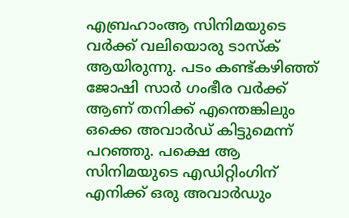എബ്രഹാംആ സിനിമയുടെ വർക്ക് വലിയൊരു ടാസ്ക് ആയിരുന്നു. പടം കണ്ട്കഴിഞ്ഞ് ജോഷി സാർ ഗംഭീര വർക്ക് ആണ് തനിക്ക് എന്തെങ്കിലും ഒക്കെ അവാർഡ് കിട്ടുമെന്ന് പറഞ്ഞു. പക്ഷെ ആ സിനിമയുടെ എഡിറ്റിംഗിന് എനിക്ക് ഒരു അവാർഡും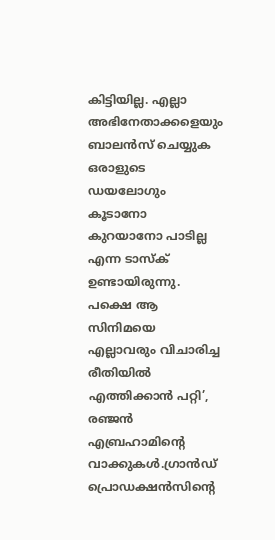കിട്ടിയില്ല. എല്ലാ അഭിനേതാക്കളെയും ബാലൻസ് ചെയ്യുക ഒരാളുടെ ഡയലോഗും കൂടാനോ കുറയാനോ പാടില്ല എന്ന ടാസ്ക് ഉണ്ടായിരുന്നു. പക്ഷെ ആ സിനിമയെ എല്ലാവരും വിചാരിച്ച രീതിയിൽ എത്തിക്കാൻ പറ്റി’, രഞ്ജൻ എബ്രഹാമിന്റെ വാക്കുകൾ.ഗ്രാൻഡ് പ്രൊഡക്ഷൻസിന്റെ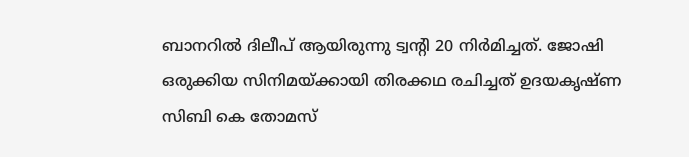ബാനറിൽ ദിലീപ് ആയിരുന്നു ട്വന്റി 20 നിർമിച്ചത്. ജോഷി ഒരുക്കിയ സിനിമയ്ക്കായി തിരക്കഥ രചിച്ചത് ഉദയകൃഷ്ണ സിബി കെ തോമസ്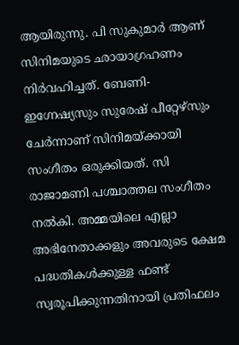ആയിരുന്നു. പി സുകുമാർ ആണ് സിനിമയുടെ ഛായാഗ്രഹണം നിർവഹിച്ചത്. ബേണി-ഇഗ്നേഷ്യസും സുരേഷ് പീറ്റേഴ്‌സും ചേർന്നാണ് സിനിമയ്ക്കായി സംഗീതം ഒരുക്കിയത്. സി രാജാമണി പശ്ചാത്തല സംഗീതം നൽകി. അമ്മയിലെ എല്ലാ അഭിനേതാക്കളും അവരുടെ ക്ഷേമ പദ്ധതികൾക്കുള്ള ഫണ്ട് സ്വരൂപിക്കുന്നതിനായി പ്രതിഫലം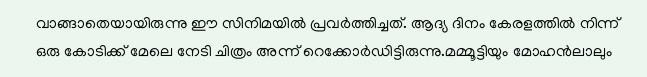വാങ്ങാതെയായിരുന്നു ഈ സിനിമയിൽ പ്രവർത്തിച്ചത്. ആദ്യ ദിനം കേരളത്തിൽ നിന്ന് ഒരു കോടിക്ക് മേലെ നേടി ചിത്രം അന്ന് റെക്കോർഡിട്ടിരുന്നു.മമ്മൂട്ടിയും മോഹന്‍ലാലും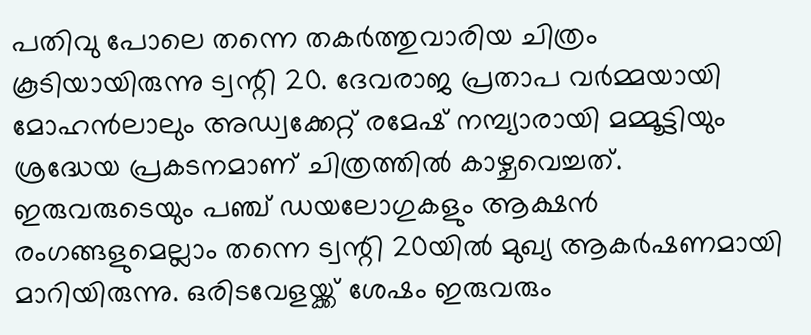പതിവു പോലെ തന്നെ തകര്‍ത്തുവാരിയ ചിത്രം കൂടിയായിരുന്നു ട്വന്റി 20. ദേവരാജ പ്രതാപ വര്‍മ്മയായി മോഹന്‍ലാലും അഡ്വക്കേറ്റ് രമേഷ് നമ്പ്യാരായി മമ്മൂട്ടിയും ശ്രദ്ധേയ പ്രകടനമാണ് ചിത്രത്തില്‍ കാഴ്ചവെച്ചത്. ഇരുവരുടെയും പഞ്ച് ഡയലോഗുകളും ആക്ഷന്‍ രംഗങ്ങളുമെല്ലാം തന്നെ ട്വന്റി 20യില്‍ മുഖ്യ ആകര്‍ഷണമായി മാറിയിരുന്നു. ഒരിടവേളയ്ക്ക് ശേഷം ഇരുവരും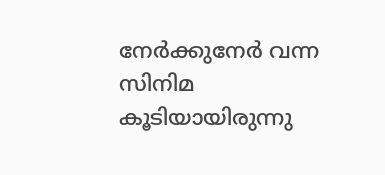നേര്‍ക്കുനേര്‍ വന്ന സിനിമ കൂടിയായിരുന്നു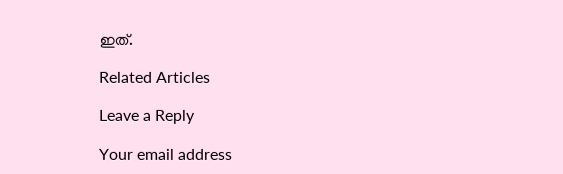ഇത്.

Related Articles

Leave a Reply

Your email address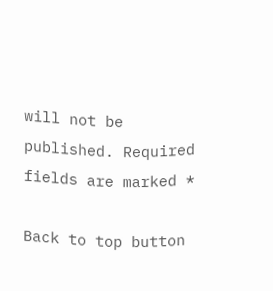will not be published. Required fields are marked *

Back to top button